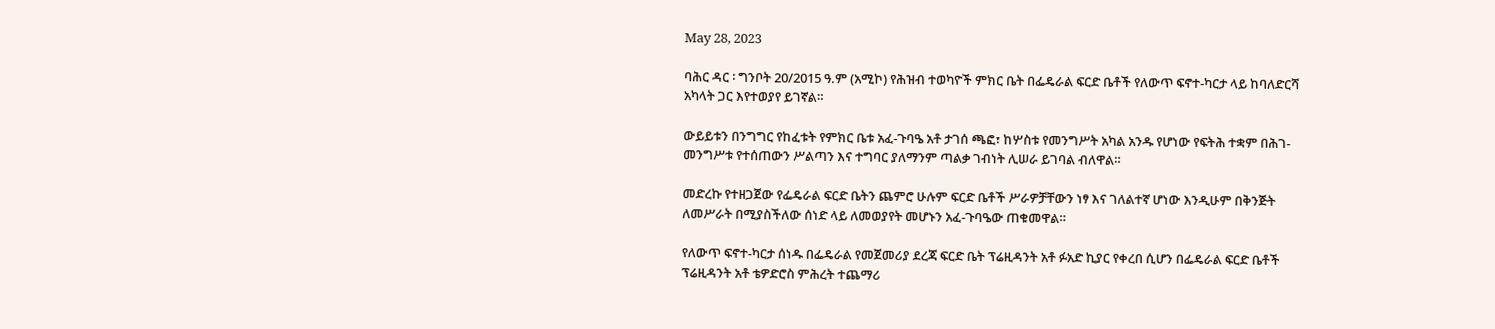May 28, 2023

ባሕር ዳር ፡ ግንቦት 20/2015 ዓ.ም (አሚኮ) የሕዝብ ተወካዮች ምክር ቤት በፌዴራል ፍርድ ቤቶች የለውጥ ፍኖተ-ካርታ ላይ ከባለድርሻ አካላት ጋር እየተወያየ ይገኛል።

ውይይቱን በንግግር የከፈቱት የምክር ቤቱ አፈ-ጉባዔ አቶ ታገሰ ጫፎ፣ ከሦስቱ የመንግሥት አካል አንዱ የሆነው የፍትሕ ተቋም በሕገ-መንግሥቱ የተሰጠውን ሥልጣን እና ተግባር ያለማንም ጣልቃ ገብነት ሊሠራ ይገባል ብለዋል።

መድረኩ የተዘጋጀው የፌዴራል ፍርድ ቤትን ጨምሮ ሁሉም ፍርድ ቤቶች ሥራዎቻቸውን ነፃ እና ገለልተኛ ሆነው እንዲሁም በቅንጅት ለመሥራት በሚያስችለው ሰነድ ላይ ለመወያየት መሆኑን አፈ-ጉባዔው ጠቁመዋል።

የለውጥ ፍኖተ-ካርታ ሰነዱ በፌዴራል የመጀመሪያ ደረጃ ፍርድ ቤት ፕሬዚዳንት አቶ ፉአድ ኪያር የቀረበ ሲሆን በፌዴራል ፍርድ ቤቶች ፕሬዚዳንት አቶ ቴዎድሮስ ምሕረት ተጨማሪ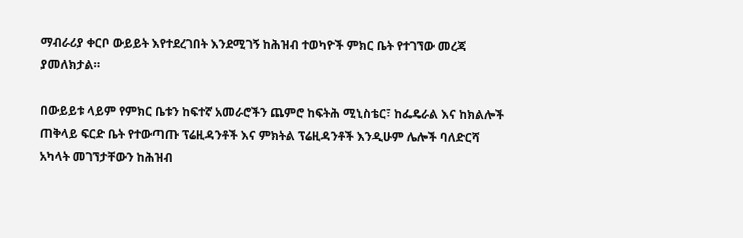ማብራሪያ ቀርቦ ውይይት እየተደረገበት እንደሚገኝ ከሕዝብ ተወካዮች ምክር ቤት የተገኘው መረጃ ያመለክታል።

በውይይቱ ላይም የምክር ቤቱን ከፍተኛ አመራሮችን ጨምሮ ከፍትሕ ሚኒስቴር፣ ከፌዴራል እና ከክልሎች ጠቅላይ ፍርድ ቤት የተውጣጡ ፕሬዚዳንቶች እና ምክትል ፕሬዚዳንቶች እንዲሁም ሌሎች ባለድርሻ አካላት መገኘታቸውን ከሕዝብ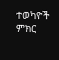ተወካዮች ምክር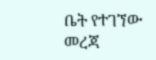ቤት የተገኘው መረጃ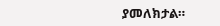ያመለክታል።